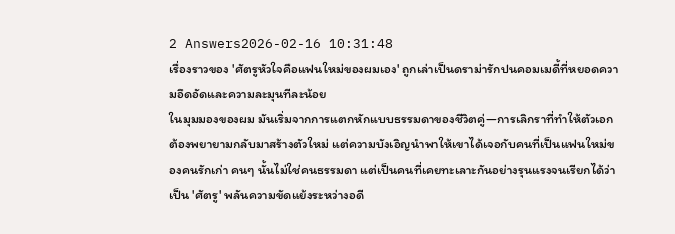2 Answers2026-02-16 10:31:48
เรื่องราวของ 'ศัตรูหัวใจคือแฟนใหม่ของผมเอง' ถูกเล่าเป็นดราม่ารักปนคอมเมดี้ที่หยอดความอึดอัดและความละมุนทีละน้อย
ในมุมมองของผม มันเริ่มจากการแตกหักแบบธรรมดาของชีวิตคู่—การเลิกราที่ทำให้ตัวเอกต้องพยายามกลับมาสร้างตัวใหม่ แต่ความบังเอิญนำพาให้เขาได้เจอกับคนที่เป็นแฟนใหม่ของคนรักเก่า คนๆ นั้นไม่ใช่คนธรรมดา แต่เป็นคนที่เคยทะเลาะกันอย่างรุนแรงจนเรียกได้ว่าเป็น 'ศัตรู' พลันความขัดแย้งระหว่างอดี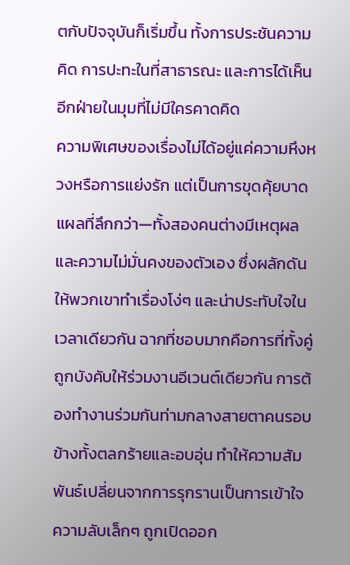ตกับปัจจุบันก็เริ่มขึ้น ทั้งการประชันความคิด การปะทะในที่สาธารณะ และการได้เห็นอีกฝ่ายในมุมที่ไม่มีใครคาดคิด
ความพิเศษของเรื่องไม่ได้อยู่แค่ความหึงหวงหรือการแย่งรัก แต่เป็นการขุดคุ้ยบาดแผลที่ลึกกว่า—ทั้งสองคนต่างมีเหตุผลและความไม่มั่นคงของตัวเอง ซึ่งผลักดันให้พวกเขาทำเรื่องโง่ๆ และน่าประทับใจในเวลาเดียวกัน ฉากที่ชอบมากคือการที่ทั้งคู่ถูกบังคับให้ร่วมงานอีเวนต์เดียวกัน การต้องทำงานร่วมกันท่ามกลางสายตาคนรอบข้างทั้งตลกร้ายและอบอุ่น ทำให้ความสัมพันธ์เปลี่ยนจากการรุกรานเป็นการเข้าใจ ความลับเล็กๆ ถูกเปิดออก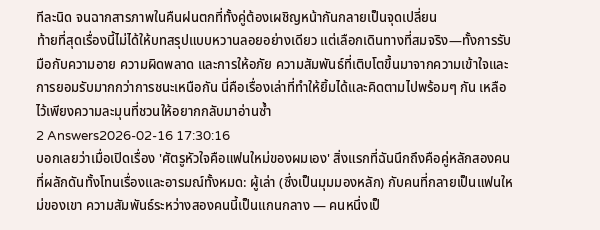ทีละนิด จนฉากสารภาพในคืนฝนตกที่ทั้งคู่ต้องเผชิญหน้ากันกลายเป็นจุดเปลี่ยน
ท้ายที่สุดเรื่องนี้ไม่ได้ให้บทสรุปแบบหวานลอยอย่างเดียว แต่เลือกเดินทางที่สมจริง—ทั้งการรับมือกับความอาย ความผิดพลาด และการให้อภัย ความสัมพันธ์ที่เติบโตขึ้นมาจากความเข้าใจและการยอมรับมากกว่าการชนะเหนือกัน นี่คือเรื่องเล่าที่ทำให้ยิ้มได้และคิดตามไปพร้อมๆ กัน เหลือไว้เพียงความละมุนที่ชวนให้อยากกลับมาอ่านซ้ำ
2 Answers2026-02-16 17:30:16
บอกเลยว่าเมื่อเปิดเรื่อง 'ศัตรูหัวใจคือแฟนใหม่ของผมเอง' สิ่งแรกที่ฉันนึกถึงคือคู่หลักสองคนที่ผลักดันทั้งโทนเรื่องและอารมณ์ทั้งหมด: ผู้เล่า (ซึ่งเป็นมุมมองหลัก) กับคนที่กลายเป็นแฟนใหม่ของเขา ความสัมพันธ์ระหว่างสองคนนี้เป็นแกนกลาง — คนหนึ่งเป็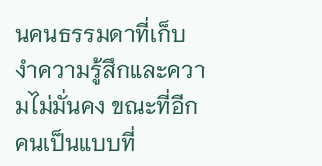นคนธรรมดาที่เก็บงำความรู้สึกและความไม่มั่นคง ขณะที่อีกคนเป็นแบบที่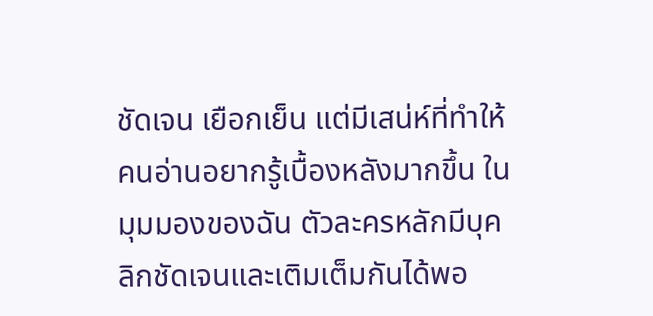ชัดเจน เยือกเย็น แต่มีเสน่ห์ที่ทำให้คนอ่านอยากรู้เบื้องหลังมากขึ้น ในมุมมองของฉัน ตัวละครหลักมีบุคลิกชัดเจนและเติมเต็มกันได้พอ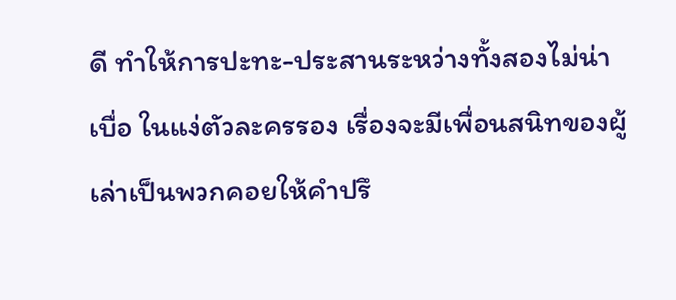ดี ทำให้การปะทะ-ประสานระหว่างทั้งสองไม่น่าเบื่อ ในแง่ตัวละครรอง เรื่องจะมีเพื่อนสนิทของผู้เล่าเป็นพวกคอยให้คำปรึ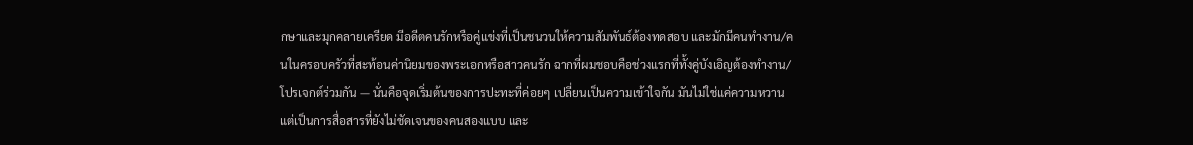กษาและมุกคลายเครียด มีอดีตคนรักหรือคู่แข่งที่เป็นชนวนให้ความสัมพันธ์ต้องทดสอบ และมักมีคนทำงาน/คนในครอบครัวที่สะท้อนค่านิยมของพระเอกหรือสาวคนรัก ฉากที่ผมชอบคือช่วงแรกที่ทั้งคู่บังเอิญต้องทำงาน/โปรเจกต์ร่วมกัน — นั่นคือจุดเริ่มต้นของการปะทะที่ค่อยๆ เปลี่ยนเป็นความเข้าใจกัน มันไม่ใช่แค่ความหวาน แต่เป็นการสื่อสารที่ยังไม่ชัดเจนของคนสองแบบ และ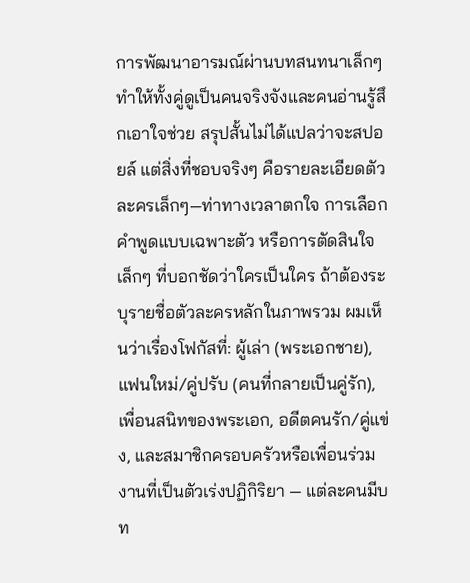การพัฒนาอารมณ์ผ่านบทสนทนาเล็กๆ ทำให้ทั้งคู่ดูเป็นคนจริงจังและคนอ่านรู้สึกเอาใจช่วย สรุปสั้นไม่ได้แปลว่าจะสปอยล์ แต่สิ่งที่ชอบจริงๆ คือรายละเอียดตัวละครเล็กๆ—ท่าทางเวลาตกใจ การเลือกคำพูดแบบเฉพาะตัว หรือการตัดสินใจเล็กๆ ที่บอกชัดว่าใครเป็นใคร ถ้าต้องระบุรายชื่อตัวละครหลักในภาพรวม ผมเห็นว่าเรื่องโฟกัสที่: ผู้เล่า (พระเอกชาย), แฟนใหม่/คู่ปรับ (คนที่กลายเป็นคู่รัก), เพื่อนสนิทของพระเอก, อดีตคนรัก/คู่แข่ง, และสมาชิกครอบครัวหรือเพื่อนร่วมงานที่เป็นตัวเร่งปฏิกิริยา — แต่ละคนมีบท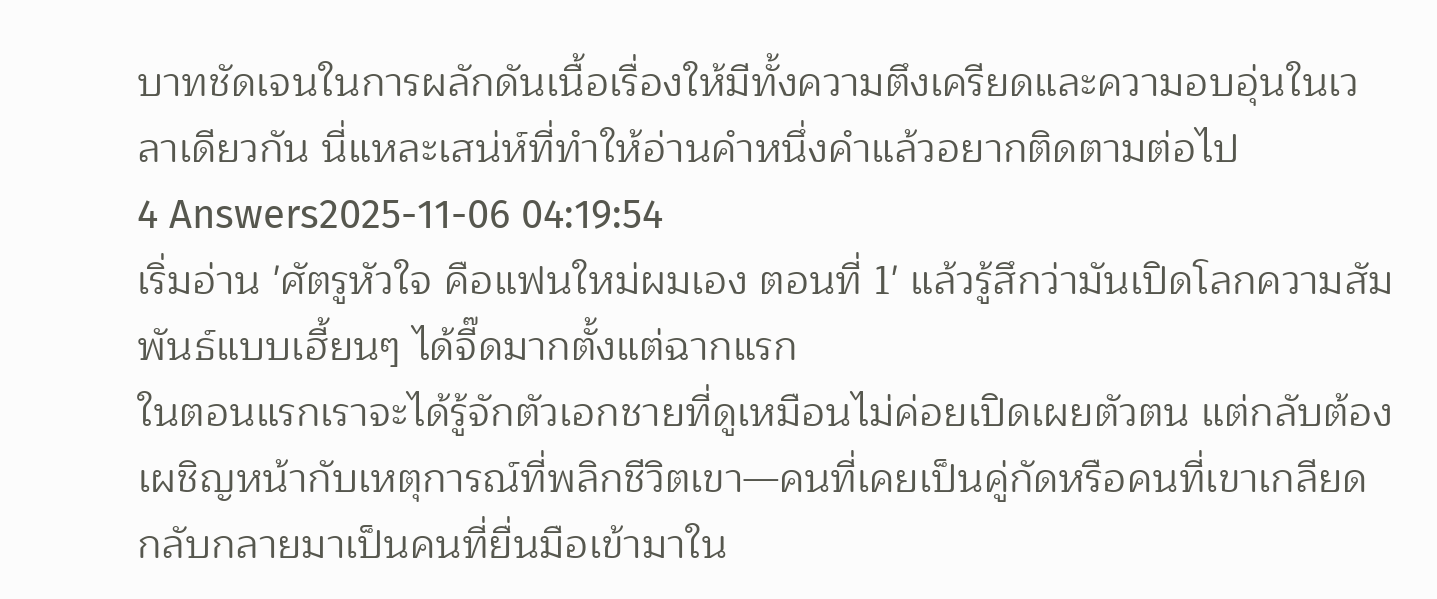บาทชัดเจนในการผลักดันเนื้อเรื่องให้มีทั้งความตึงเครียดและความอบอุ่นในเวลาเดียวกัน นี่แหละเสน่ห์ที่ทำให้อ่านคำหนึ่งคำแล้วอยากติดตามต่อไป
4 Answers2025-11-06 04:19:54
เริ่มอ่าน 'ศัตรูหัวใจ คือแฟนใหม่ผมเอง ตอนที่ 1' แล้วรู้สึกว่ามันเปิดโลกความสัมพันธ์แบบเฮี้ยนๆ ได้จี๊ดมากตั้งแต่ฉากแรก
ในตอนแรกเราจะได้รู้จักตัวเอกชายที่ดูเหมือนไม่ค่อยเปิดเผยตัวตน แต่กลับต้องเผชิญหน้ากับเหตุการณ์ที่พลิกชีวิตเขา—คนที่เคยเป็นคู่กัดหรือคนที่เขาเกลียด กลับกลายมาเป็นคนที่ยื่นมือเข้ามาใน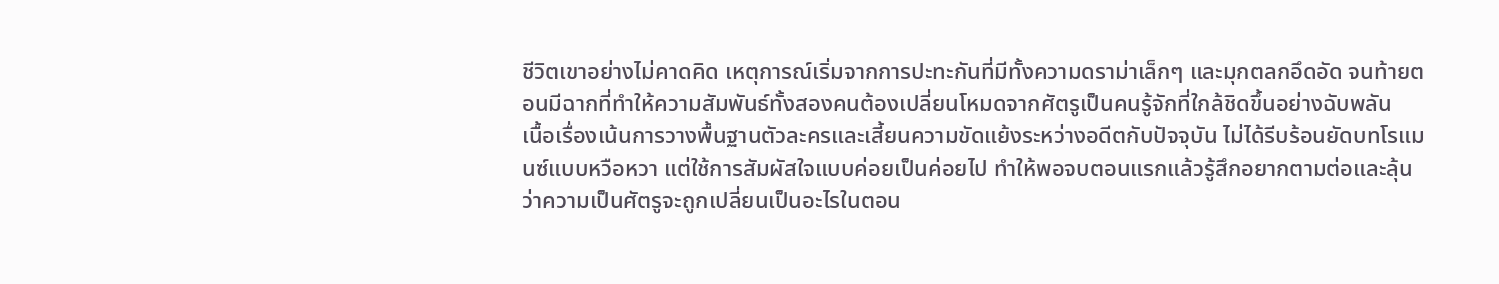ชีวิตเขาอย่างไม่คาดคิด เหตุการณ์เริ่มจากการปะทะกันที่มีทั้งความดราม่าเล็กๆ และมุกตลกอึดอัด จนท้ายตอนมีฉากที่ทำให้ความสัมพันธ์ทั้งสองคนต้องเปลี่ยนโหมดจากศัตรูเป็นคนรู้จักที่ใกล้ชิดขึ้นอย่างฉับพลัน
เนื้อเรื่องเน้นการวางพื้นฐานตัวละครและเสี้ยนความขัดแย้งระหว่างอดีตกับปัจจุบัน ไม่ได้รีบร้อนยัดบทโรแมนซ์แบบหวือหวา แต่ใช้การสัมผัสใจแบบค่อยเป็นค่อยไป ทำให้พอจบตอนแรกแล้วรู้สึกอยากตามต่อและลุ้นว่าความเป็นศัตรูจะถูกเปลี่ยนเป็นอะไรในตอน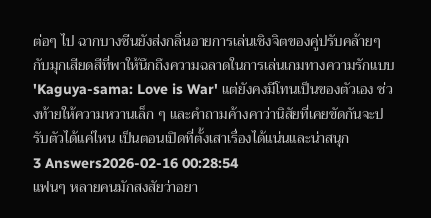ต่อๆ ไป ฉากบางซีนยังส่งกลิ่นอายการเล่นเชิงจิตของคู่ปรับคล้ายๆ กับมุกเสียดสีที่พาให้นึกถึงความฉลาดในการเล่นเกมทางความรักแบบ 'Kaguya-sama: Love is War' แต่ยังคงมีโทนเป็นของตัวเอง ช่วงท้ายให้ความหวานเล็ก ๆ และคำถามค้างคาว่านิสัยที่เคยขัดกันจะปรับตัวได้แค่ไหน เป็นตอนเปิดที่ตั้งเสาเรื่องได้แน่นและน่าสนุก
3 Answers2026-02-16 00:28:54
แฟนๆ หลายคนมักสงสัยว่าอยา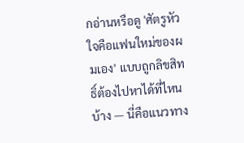กอ่านหรือดู 'ศัตรูหัวใจคือแฟนใหม่ของผมเอง' แบบถูกลิขสิทธิ์ต้องไปหาได้ที่ไหนบ้าง — นี่คือแนวทาง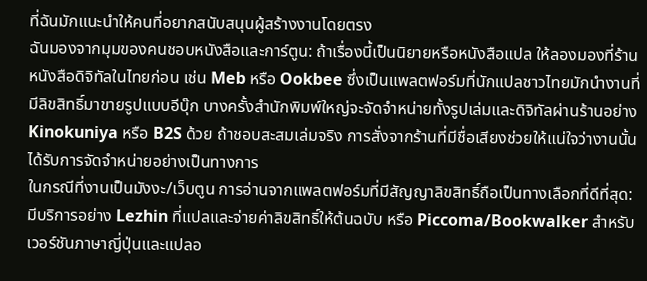ที่ฉันมักแนะนำให้คนที่อยากสนับสนุนผู้สร้างงานโดยตรง
ฉันมองจากมุมของคนชอบหนังสือและการ์ตูน: ถ้าเรื่องนี้เป็นนิยายหรือหนังสือแปล ให้ลองมองที่ร้านหนังสือดิจิทัลในไทยก่อน เช่น Meb หรือ Ookbee ซึ่งเป็นแพลตฟอร์มที่นักแปลชาวไทยมักนำงานที่มีลิขสิทธิ์มาขายรูปแบบอีบุ๊ก บางครั้งสำนักพิมพ์ใหญ่จะจัดจำหน่ายทั้งรูปเล่มและดิจิทัลผ่านร้านอย่าง Kinokuniya หรือ B2S ด้วย ถ้าชอบสะสมเล่มจริง การสั่งจากร้านที่มีชื่อเสียงช่วยให้แน่ใจว่างานนั้นได้รับการจัดจำหน่ายอย่างเป็นทางการ
ในกรณีที่งานเป็นมังงะ/เว็บตูน การอ่านจากแพลตฟอร์มที่มีสัญญาลิขสิทธิ์ถือเป็นทางเลือกที่ดีที่สุด: มีบริการอย่าง Lezhin ที่แปลและจ่ายค่าลิขสิทธิ์ให้ต้นฉบับ หรือ Piccoma/Bookwalker สำหรับเวอร์ชันภาษาญี่ปุ่นและแปลอ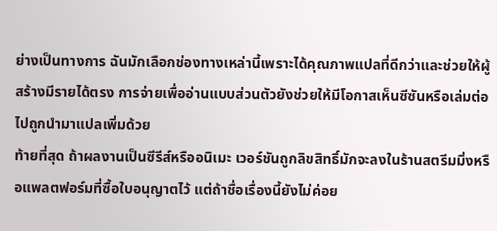ย่างเป็นทางการ ฉันมักเลือกช่องทางเหล่านี้เพราะได้คุณภาพแปลที่ดีกว่าและช่วยให้ผู้สร้างมีรายได้ตรง การจ่ายเพื่ออ่านแบบส่วนตัวยังช่วยให้มีโอกาสเห็นซีซันหรือเล่มต่อไปถูกนำมาแปลเพิ่มด้วย
ท้ายที่สุด ถ้าผลงานเป็นซีรีส์หรืออนิเมะ เวอร์ชันถูกลิขสิทธิ์มักจะลงในร้านสตรีมมิ่งหรือแพลตฟอร์มที่ซื้อใบอนุญาตไว้ แต่ถ้าชื่อเรื่องนี้ยังไม่ค่อย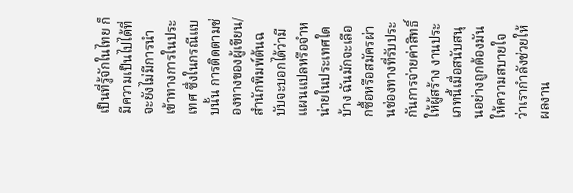เป็นที่รู้จักในไทย ก็มีความเป็นไปได้ที่จะยังไม่มีการนำเข้าทางการในประเทศ ซึ่งในกรณีแบบนั้น การติดตามช่องทางของผู้เขียน/สำนักพิมพ์ต้นฉบับจะบอกได้ว่ามีแผนแปลหรือจำหน่ายในประเทศใดบ้าง ฉันมักจะเลือกซื้อหรือสมัครผ่านช่องทางที่รับประกันการจ่ายค่าสิทธิ์ให้ผู้สร้าง งานประเภทนี้เมื่อสนับสนุนอย่างถูกต้องมันให้ความสบายใจว่าเรากำลังช่วยให้ผลงาน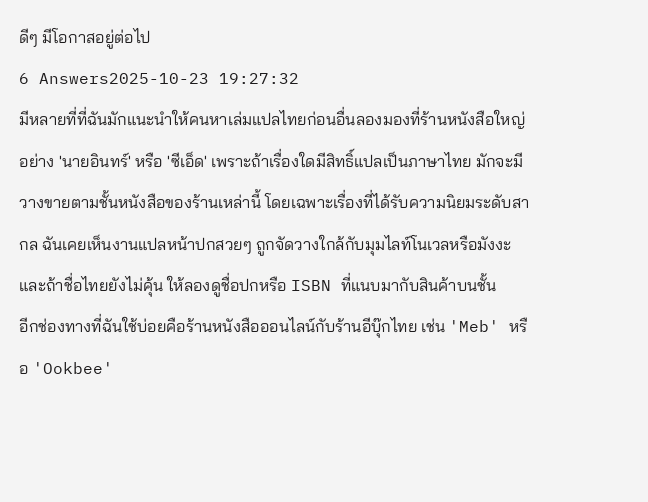ดีๆ มีโอกาสอยู่ต่อไป
6 Answers2025-10-23 19:27:32
มีหลายที่ที่ฉันมักแนะนำให้คนหาเล่มแปลไทยก่อนอื่นลองมองที่ร้านหนังสือใหญ่อย่าง 'นายอินทร์' หรือ 'ซีเอ็ด' เพราะถ้าเรื่องใดมีสิทธิ์แปลเป็นภาษาไทย มักจะมีวางขายตามชั้นหนังสือของร้านเหล่านี้ โดยเฉพาะเรื่องที่ได้รับความนิยมระดับสากล ฉันเคยเห็นงานแปลหน้าปกสวยๆ ถูกจัดวางใกล้กับมุมไลท์โนเวลหรือมังงะ และถ้าชื่อไทยยังไม่คุ้น ให้ลองดูชื่อปกหรือ ISBN ที่แนบมากับสินค้าบนชั้น
อีกช่องทางที่ฉันใช้บ่อยคือร้านหนังสือออนไลน์กับร้านอีบุ๊กไทย เช่น 'Meb' หรือ 'Ookbee'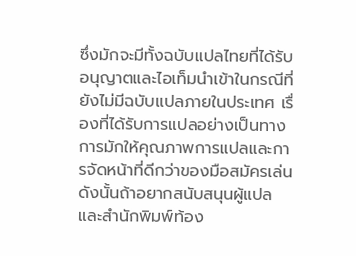ซึ่งมักจะมีทั้งฉบับแปลไทยที่ได้รับอนุญาตและไอเท็มนำเข้าในกรณีที่ยังไม่มีฉบับแปลภายในประเทศ เรื่องที่ได้รับการแปลอย่างเป็นทางการมักให้คุณภาพการแปลและการจัดหน้าที่ดีกว่าของมือสมัครเล่น ดังนั้นถ้าอยากสนับสนุนผู้แปลและสำนักพิมพ์ท้อง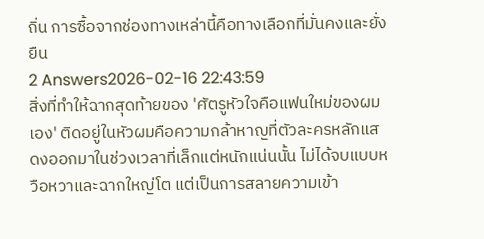ถิ่น การซื้อจากช่องทางเหล่านี้คือทางเลือกที่มั่นคงและยั่งยืน
2 Answers2026-02-16 22:43:59
สิ่งที่ทำให้ฉากสุดท้ายของ 'ศัตรูหัวใจคือแฟนใหม่ของผมเอง' ติดอยู่ในหัวผมคือความกล้าหาญที่ตัวละครหลักแสดงออกมาในช่วงเวลาที่เล็กแต่หนักแน่นนั้น ไม่ได้จบแบบหวือหวาและฉากใหญ่โต แต่เป็นการสลายความเข้า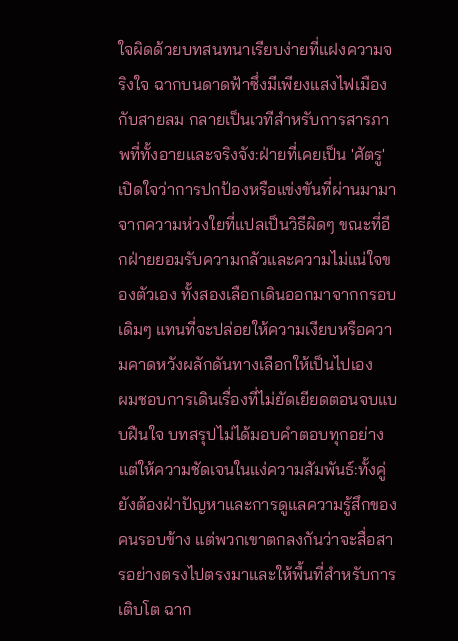ใจผิดด้วยบทสนทนาเรียบง่ายที่แฝงความจริงใจ ฉากบนดาดฟ้าซึ่งมีเพียงแสงไฟเมืองกับสายลม กลายเป็นเวทีสำหรับการสารภาพที่ทั้งอายและจริงจัง:ฝ่ายที่เคยเป็น 'ศัตรู' เปิดใจว่าการปกป้องหรือแข่งขันที่ผ่านมามาจากความห่วงใยที่แปลเป็นวิธีผิดๆ ขณะที่อีกฝ่ายยอมรับความกลัวและความไม่แน่ใจของตัวเอง ทั้งสองเลือกเดินออกมาจากกรอบเดิมๆ แทนที่จะปล่อยให้ความเงียบหรือความคาดหวังผลักดันทางเลือกให้เป็นไปเอง
ผมชอบการเดินเรื่องที่ไม่ยัดเยียดตอนจบแบบฝืนใจ บทสรุปไม่ได้มอบคำตอบทุกอย่าง แต่ให้ความชัดเจนในแง่ความสัมพันธ์:ทั้งคู่ยังต้องฝ่าปัญหาและการดูแลความรู้สึกของคนรอบข้าง แต่พวกเขาตกลงกันว่าจะสื่อสารอย่างตรงไปตรงมาและให้พื้นที่สำหรับการเติบโต ฉาก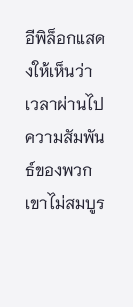อีพิล็อกแสดงให้เห็นว่าเวลาผ่านไป ความสัมพันธ์ของพวกเขาไม่สมบูร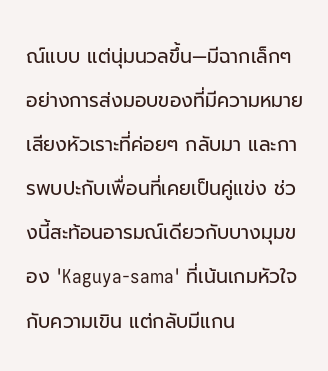ณ์แบบ แต่นุ่มนวลขึ้น—มีฉากเล็กๆ อย่างการส่งมอบของที่มีความหมาย เสียงหัวเราะที่ค่อยๆ กลับมา และการพบปะกับเพื่อนที่เคยเป็นคู่แข่ง ช่วงนี้สะท้อนอารมณ์เดียวกับบางมุมของ 'Kaguya-sama' ที่เน้นเกมหัวใจกับความเขิน แต่กลับมีแกน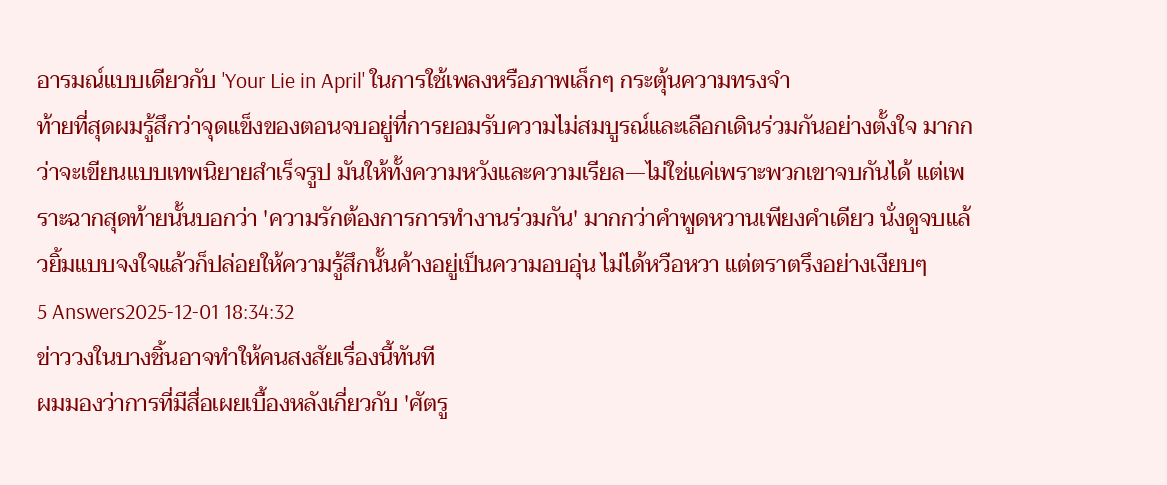อารมณ์แบบเดียวกับ 'Your Lie in April' ในการใช้เพลงหรือภาพเล็กๆ กระตุ้นความทรงจำ
ท้ายที่สุดผมรู้สึกว่าจุดแข็งของตอนจบอยู่ที่การยอมรับความไม่สมบูรณ์และเลือกเดินร่วมกันอย่างตั้งใจ มากกว่าจะเขียนแบบเทพนิยายสำเร็จรูป มันให้ทั้งความหวังและความเรียล—ไม่ใช่แค่เพราะพวกเขาจบกันได้ แต่เพราะฉากสุดท้ายนั้นบอกว่า 'ความรักต้องการการทำงานร่วมกัน' มากกว่าคำพูดหวานเพียงคำเดียว นั่งดูจบแล้วยิ้มแบบจงใจแล้วก็ปล่อยให้ความรู้สึกนั้นค้างอยู่เป็นความอบอุ่น ไม่ได้หวือหวา แต่ตราตรึงอย่างเงียบๆ
5 Answers2025-12-01 18:34:32
ข่าววงในบางชิ้นอาจทำให้คนสงสัยเรื่องนี้ทันที
ผมมองว่าการที่มีสื่อเผยเบื้องหลังเกี่ยวกับ 'ศัตรู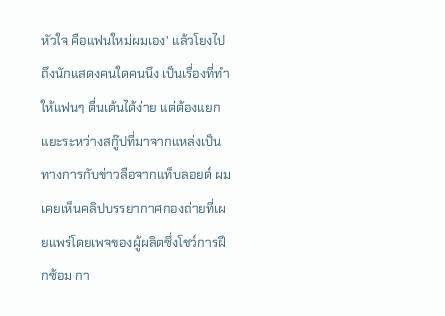หัวใจ คือแฟนใหม่ผมเอง' แล้วโยงไปถึงนักแสดงคนใดคนนึง เป็นเรื่องที่ทำให้แฟนๆ ตื่นเต้นได้ง่าย แต่ต้องแยกแยะระหว่างสกู๊ปที่มาจากแหล่งเป็นทางการกับข่าวลือจากแท็บลอยด์ ผมเคยเห็นคลิปบรรยากาศกองถ่ายที่เผยแพร่โดยเพจของผู้ผลิตซึ่งโชว์การฝึกซ้อม กา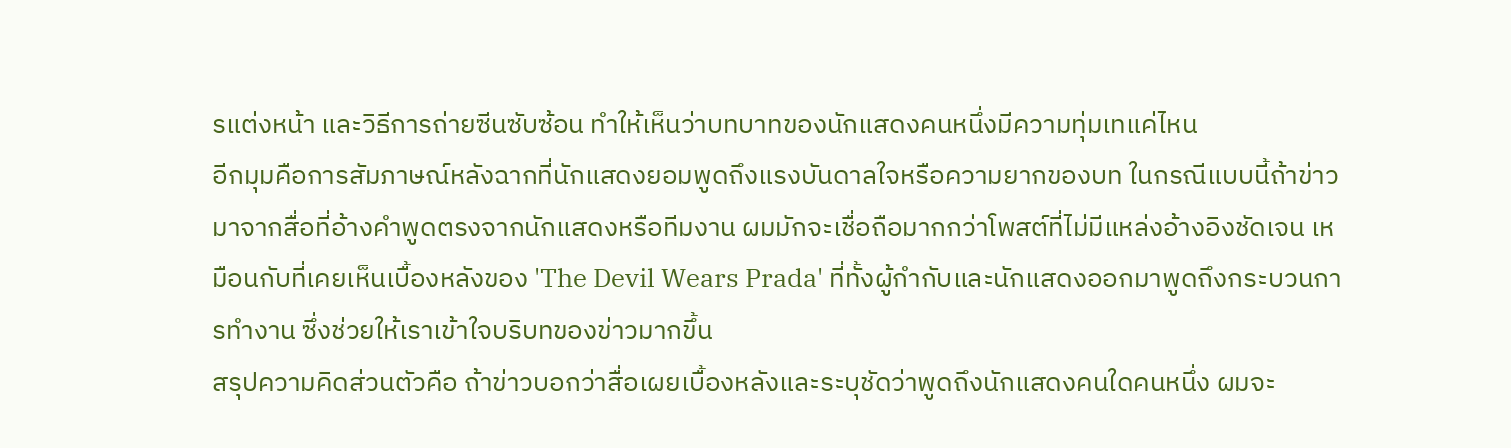รแต่งหน้า และวิธีการถ่ายซีนซับซ้อน ทำให้เห็นว่าบทบาทของนักแสดงคนหนึ่งมีความทุ่มเทแค่ไหน
อีกมุมคือการสัมภาษณ์หลังฉากที่นักแสดงยอมพูดถึงแรงบันดาลใจหรือความยากของบท ในกรณีแบบนี้ถ้าข่าวมาจากสื่อที่อ้างคำพูดตรงจากนักแสดงหรือทีมงาน ผมมักจะเชื่อถือมากกว่าโพสต์ที่ไม่มีแหล่งอ้างอิงชัดเจน เหมือนกับที่เคยเห็นเบื้องหลังของ 'The Devil Wears Prada' ที่ทั้งผู้กำกับและนักแสดงออกมาพูดถึงกระบวนการทำงาน ซึ่งช่วยให้เราเข้าใจบริบทของข่าวมากขึ้น
สรุปความคิดส่วนตัวคือ ถ้าข่าวบอกว่าสื่อเผยเบื้องหลังและระบุชัดว่าพูดถึงนักแสดงคนใดคนหนึ่ง ผมจะ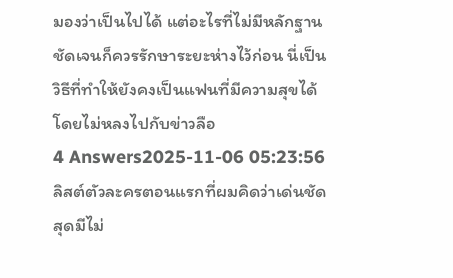มองว่าเป็นไปได้ แต่อะไรที่ไม่มีหลักฐานชัดเจนก็ควรรักษาระยะห่างไว้ก่อน นี่เป็นวิธีที่ทำให้ยังคงเป็นแฟนที่มีความสุขได้โดยไม่หลงไปกับข่าวลือ
4 Answers2025-11-06 05:23:56
ลิสต์ตัวละครตอนแรกที่ผมคิดว่าเด่นชัดสุดมีไม่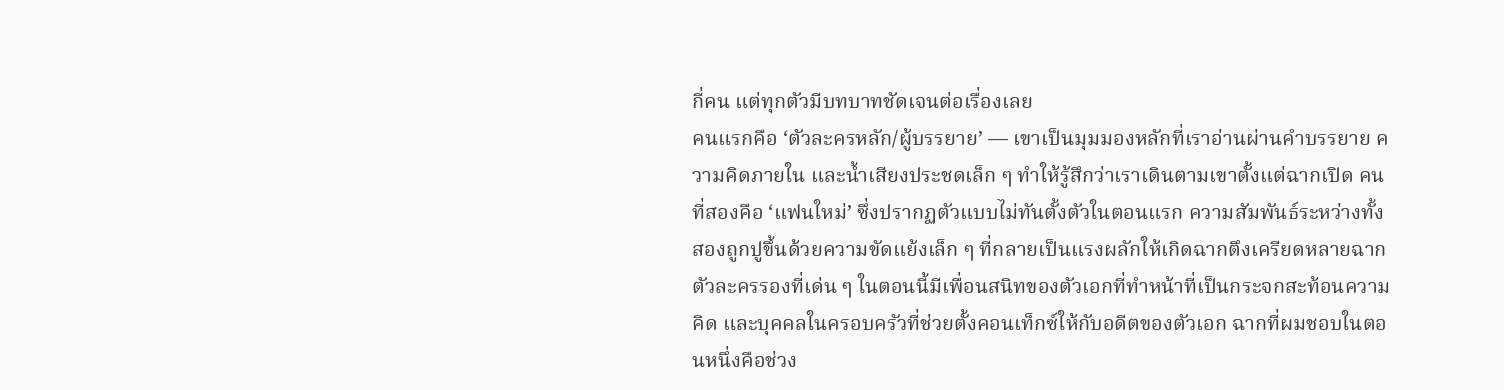กี่คน แต่ทุกตัวมีบทบาทชัดเจนต่อเรื่องเลย
คนแรกคือ ‘ตัวละครหลัก/ผู้บรรยาย’ — เขาเป็นมุมมองหลักที่เราอ่านผ่านคำบรรยาย ความคิดภายใน และน้ำเสียงประชดเล็ก ๆ ทำให้รู้สึกว่าเราเดินตามเขาตั้งแต่ฉากเปิด คนที่สองคือ ‘แฟนใหม่’ ซึ่งปรากฏตัวแบบไม่ทันตั้งตัวในตอนแรก ความสัมพันธ์ระหว่างทั้งสองถูกปูขึ้นด้วยความขัดแย้งเล็ก ๆ ที่กลายเป็นแรงผลักให้เกิดฉากตึงเครียดหลายฉาก
ตัวละครรองที่เด่น ๆ ในตอนนี้มีเพื่อนสนิทของตัวเอกที่ทำหน้าที่เป็นกระจกสะท้อนความคิด และบุคคลในครอบครัวที่ช่วยตั้งคอนเท็กซ์ให้กับอดีตของตัวเอก ฉากที่ผมชอบในตอนหนึ่งคือช่วง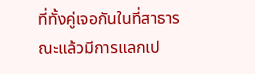ที่ทั้งคู่เจอกันในที่สาธารณะแล้วมีการแลกเป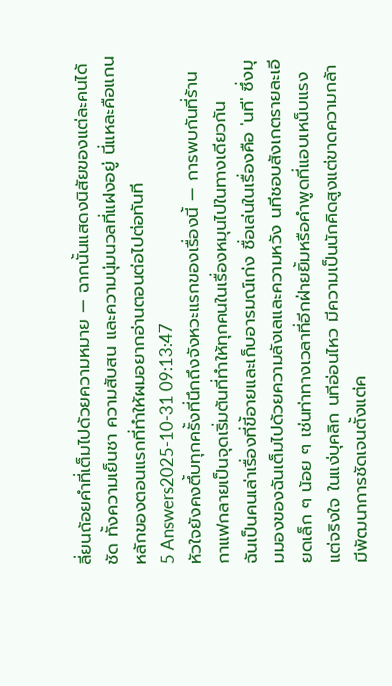ลี่ยนถ้อยคำที่เต็มไปด้วยความหมาย — ฉากนั้นแสดงนิสัยของแต่ละคนได้ชัด ทั้งความเย็นชา ความสับสน และความนุ่มนวลที่แฝงอยู่ นี่แหละคือแกนหลักของตอนแรกที่ทำให้ผมอยากอ่านตอนต่อไปต่อทันที
5 Answers2025-10-31 09:13:47
หัวใจยังคงตึ้บทุกครั้งที่นึกถึงจังหวะแรกของเรื่องนี้ — การพบกันที่ร้านกาแฟกลายเป็นจุดเริ่มต้นที่ทำให้ทุกคนในเรื่องหมุนไปในทางเดียวกัน
ฉันเป็นคนเล่าเรื่องที่ขี้อายและเก็บอารมณ์เก่ง ชื่อเล่นในเรื่องคือ 'นที' ซึ่งมุมมองของฉันเต็มไปด้วยความลังเลและความหวัง นทีชอบสังเกตรายละเอียดเล็ก ๆ น้อย ๆ เช่นท่าทางเวลาที่อีกฝ่ายยิ้มหรือคำพูดที่แอบเหน็บแรงแต่จริงใจ ในแง่บุคลิก นทีอ่อนไหว มีความเป็นนักคิดสูงแต่ขาดความกล้า มีพัฒนาการชัดเจนตั้งแต่ค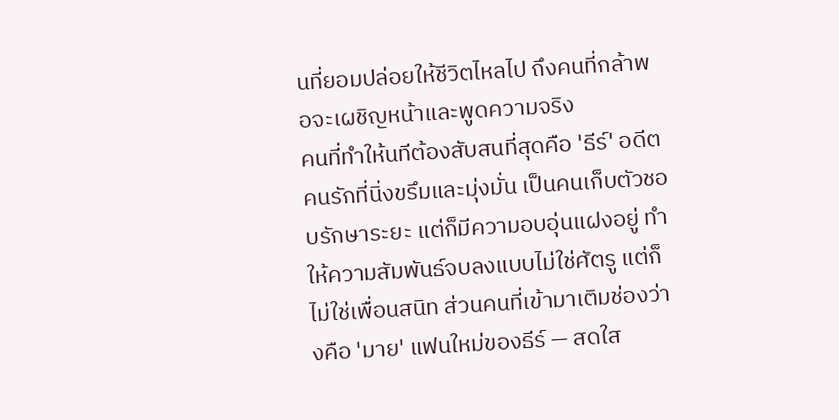นที่ยอมปล่อยให้ชีวิตไหลไป ถึงคนที่กล้าพอจะเผชิญหน้าและพูดความจริง
คนที่ทำให้นทีต้องสับสนที่สุดคือ 'ธีร์' อดีตคนรักที่นิ่งขรึมและมุ่งมั่น เป็นคนเก็บตัวชอบรักษาระยะ แต่ก็มีความอบอุ่นแฝงอยู่ ทำให้ความสัมพันธ์จบลงแบบไม่ใช่ศัตรู แต่ก็ไม่ใช่เพื่อนสนิท ส่วนคนที่เข้ามาเติมช่องว่างคือ 'มาย' แฟนใหม่ของธีร์ — สดใส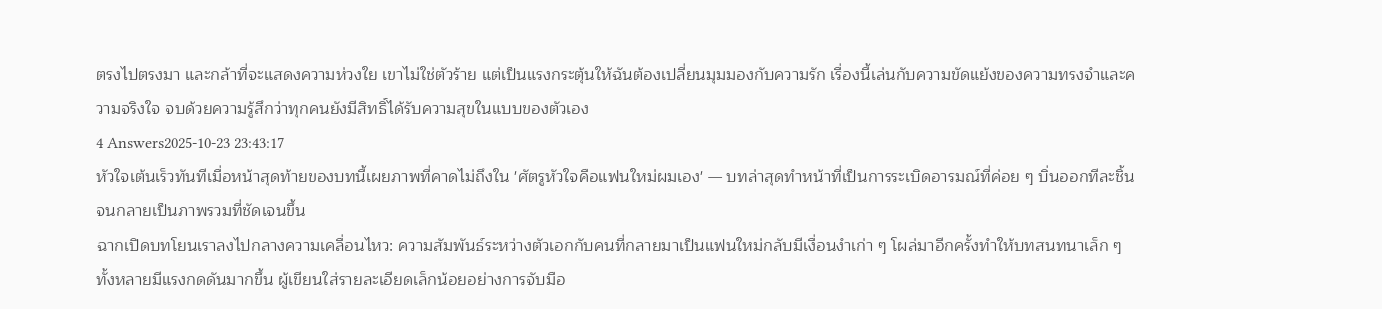ตรงไปตรงมา และกล้าที่จะแสดงความห่วงใย เขาไม่ใช่ตัวร้าย แต่เป็นแรงกระตุ้นให้ฉันต้องเปลี่ยนมุมมองกับความรัก เรื่องนี้เล่นกับความขัดแย้งของความทรงจำและความจริงใจ จบด้วยความรู้สึกว่าทุกคนยังมีสิทธิ์ได้รับความสุขในแบบของตัวเอง
4 Answers2025-10-23 23:43:17
หัวใจเต้นเร็วทันทีเมื่อหน้าสุดท้ายของบทนี้เผยภาพที่คาดไม่ถึงใน 'ศัตรูหัวใจคือแฟนใหม่ผมเอง' — บทล่าสุดทำหน้าที่เป็นการระเบิดอารมณ์ที่ค่อย ๆ บิ่นออกทีละชิ้นจนกลายเป็นภาพรวมที่ชัดเจนขึ้น
ฉากเปิดบทโยนเราลงไปกลางความเคลื่อนไหว: ความสัมพันธ์ระหว่างตัวเอกกับคนที่กลายมาเป็นแฟนใหม่กลับมีเงื่อนงำเก่า ๆ โผล่มาอีกครั้งทำให้บทสนทนาเล็ก ๆ ทั้งหลายมีแรงกดดันมากขึ้น ผู้เขียนใส่รายละเอียดเล็กน้อยอย่างการจับมือ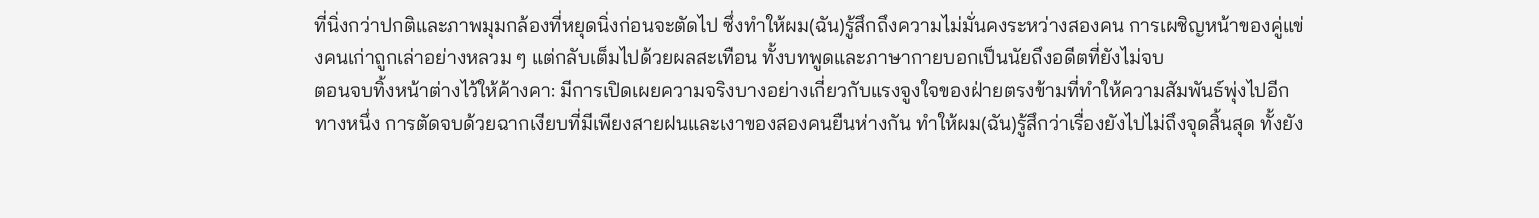ที่นิ่งกว่าปกติและภาพมุมกล้องที่หยุดนิ่งก่อนจะตัดไป ซึ่งทำให้ผม(ฉัน)รู้สึกถึงความไม่มั่นคงระหว่างสองคน การเผชิญหน้าของคู่แข่งคนเก่าถูกเล่าอย่างหลวม ๆ แต่กลับเต็มไปด้วยผลสะเทือน ทั้งบทพูดและภาษากายบอกเป็นนัยถึงอดีตที่ยังไม่จบ
ตอนจบทิ้งหน้าต่างไว้ให้ค้างคา: มีการเปิดเผยความจริงบางอย่างเกี่ยวกับแรงจูงใจของฝ่ายตรงข้ามที่ทำให้ความสัมพันธ์พุ่งไปอีกทางหนึ่ง การตัดจบด้วยฉากเงียบที่มีเพียงสายฝนและเงาของสองคนยืนห่างกัน ทำให้ผม(ฉัน)รู้สึกว่าเรื่องยังไปไม่ถึงจุดสิ้นสุด ทั้งยัง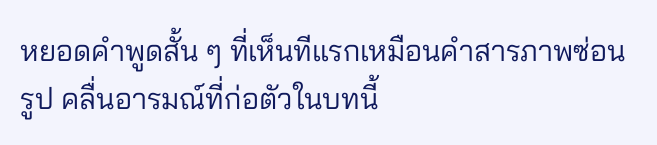หยอดคำพูดสั้น ๆ ที่เห็นทีแรกเหมือนคำสารภาพซ่อนรูป คลื่นอารมณ์ที่ก่อตัวในบทนี้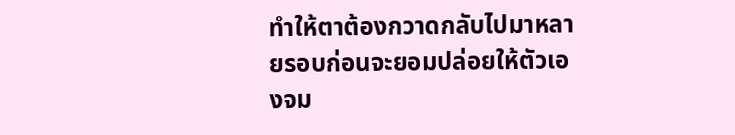ทำให้ตาต้องกวาดกลับไปมาหลายรอบก่อนจะยอมปล่อยให้ตัวเองจม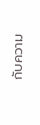กับความ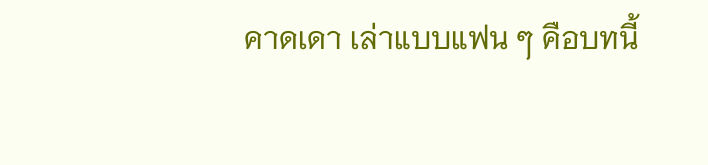คาดเดา เล่าแบบแฟน ๆ คือบทนี้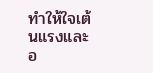ทำให้ใจเต้นแรงและอ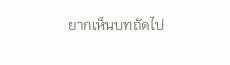ยากเห็นบทถัดไป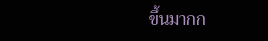ขึ้นมากก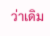ว่าเดิม